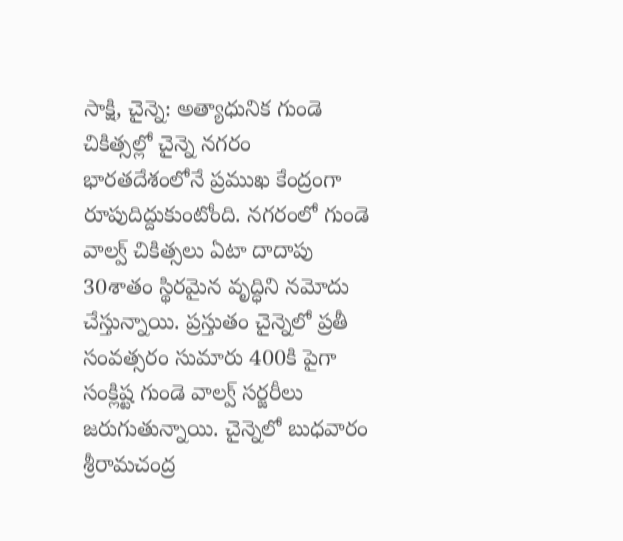సాక్షి, చైన్నె: అత్యాధునిక గుండె చికిత్సల్లో చైన్నె నగరం భారతదేశంలోనే ప్రముఖ కేంద్రంగా రూపుదిద్దుకుంటోంది. నగరంలో గుండె వాల్వ్ చికిత్సలు ఏటా దాదాపు 30శాతం స్థిరమైన వృద్ధిని నమోదు చేస్తున్నాయి. ప్రస్తుతం చైన్నెలో ప్రతీ సంవత్సరం సుమారు 400కి పైగా సంక్లిష్ట గుండె వాల్వ్ సర్జరీలు జరుగుతున్నాయి. చైన్నెలో బుధవారం శ్రీరామచంద్ర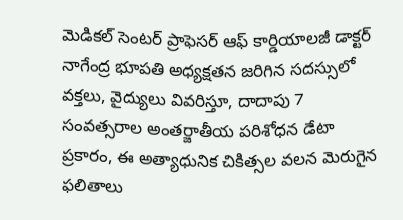మెడికల్ సెంటర్ ప్రాఫెసర్ ఆఫ్ కార్డియాలజీ డాక్టర్ నాగేంద్ర భూపతి అధ్యక్షతన జరిగిన సదస్సులో వక్తలు, వైద్యులు వివరిస్తూ, దాదాపు 7 సంవత్సరాల అంతర్జాతీయ పరిశోధన డేటా ప్రకారం, ఈ అత్యాధునిక చికిత్సల వలన మెరుగైన ఫలితాలు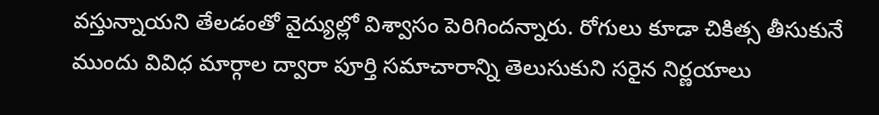వస్తున్నాయని తేలడంతో వైద్యుల్లో విశ్వాసం పెరిగిందన్నారు. రోగులు కూడా చికిత్స తీసుకునే ముందు వివిధ మార్గాల ద్వారా పూర్తి సమాచారాన్ని తెలుసుకుని సరైన నిర్ణయాలు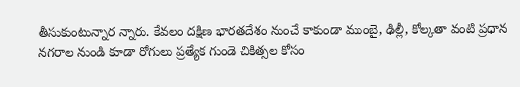తీసుకుంటున్నార న్నారు. కేవలం దక్షిణ భారతదేశం నుంచే కాకుండా ముంబై, ఢిల్లీ, కోల్కతా వంటి ప్రధాన నగరాల నుండి కూడా రోగులు ప్రత్యేక గుండె చికిత్సల కోసం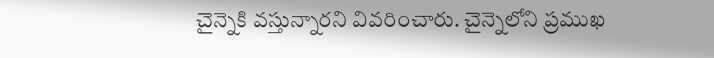చైన్నెకి వస్తున్నారని వివరించారు. చైన్నెలోని ప్రముఖ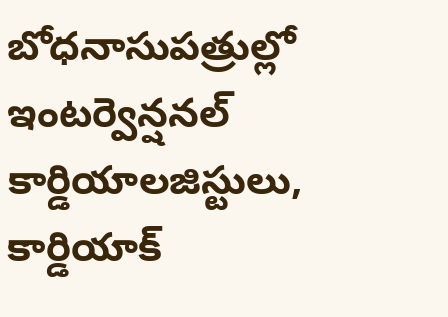బోధనాసుపత్రుల్లో ఇంటర్వెన్షనల్ కార్డియాలజిస్టులు, కార్డియాక్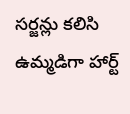సర్జన్లు కలిసి ఉమ్మడిగా హార్ట్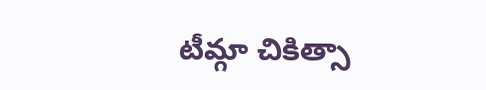టీమ్గా చికిత్సా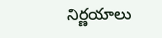నిర్ణయాలు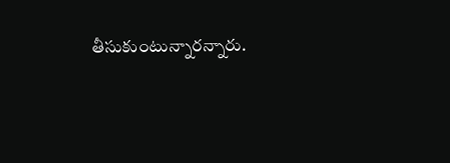తీసుకుంటున్నారన్నారు.